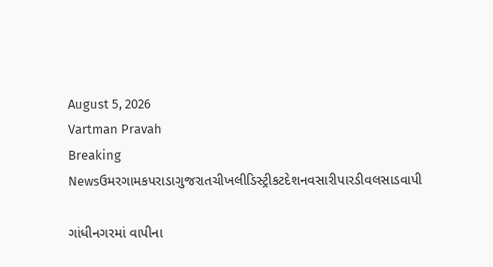August 5, 2026
Vartman Pravah
Breaking Newsઉમરગામકપરાડાગુજરાતચીખલીડિસ્ટ્રીકટદેશનવસારીપારડીવલસાડવાપી

ગાંધીનગરમાં વાપીના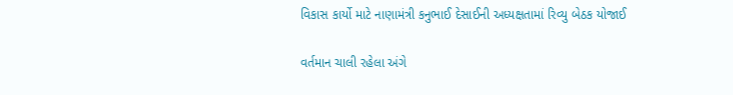વિકાસ કાર્યો માટે નાણામંત્રી કનુભાઈ દેસાઈની અધ્‍યક્ષતામાં રિવ્‍યુ બેઠક યોજાઈ

વર્તમાન ચાલી રહેલા અંગે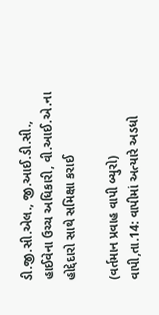ડી.જી.સી.એલ., જી.આઈ.ડી.સી., હાઈવેના ઉચ્‍ચ અધિકારી, વી.આઈ.એ.ના હોદ્દેદારો સાથે સમિક્ષા કરાઈ

(વર્તમાન પ્રવાહ વાપી બ્‍યુરો)
વાપી,તા.14: વાપીમાં અત્‍યારે અડધો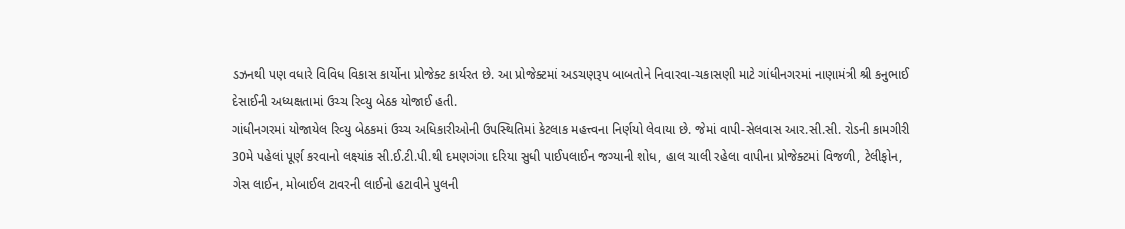ડઝનથી પણ વધારે વિવિધ વિકાસ કાર્યોના પ્રોજેક્‍ટ કાર્યરત છે. આ પ્રોજેક્‍ટમાં અડચણરૂપ બાબતોને નિવારવા-ચકાસણી માટે ગાંધીનગરમાં નાણામંત્રી શ્રી કનુભાઈ દેસાઈની અધ્‍યક્ષતામાં ઉચ્‍ચ રિવ્‍યુ બેઠક યોજાઈ હતી.
ગાંધીનગરમાં યોજાયેલ રિવ્‍યુ બેઠકમાં ઉચ્‍ચ અધિકારીઓની ઉપસ્‍થિતિમાં કેટલાક મહત્ત્વના નિર્ણયો લેવાયા છે. જેમાં વાપી-સેલવાસ આર.સી.સી. રોડની કામગીરી 30મે પહેલાં પૂર્ણ કરવાનો લક્ષ્યાંક સી.ઈ.ટી.પી.થી દમણગંગા દરિયા સુધી પાઈપલાઈન જગ્‍યાની શોધ, હાલ ચાલી રહેલા વાપીના પ્રોજેક્‍ટમાં વિજળી, ટેલીફોન, ગેસ લાઈન, મોબાઈલ ટાવરની લાઈનો હટાવીને પુલની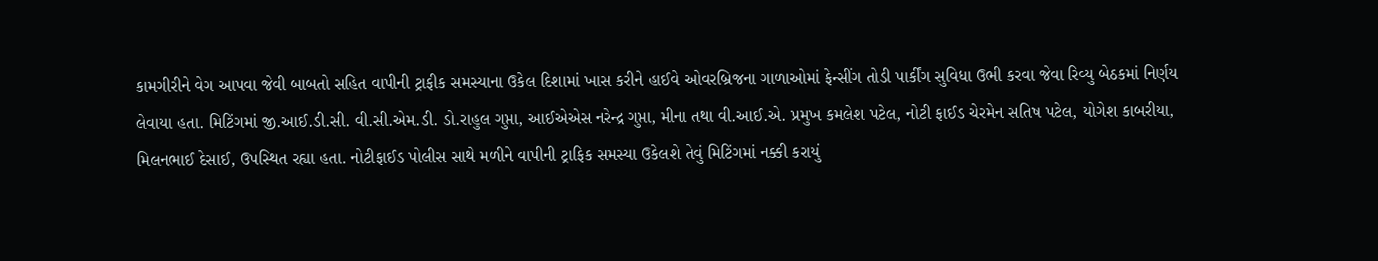કામગીરીને વેગ આપવા જેવી બાબતો સહિત વાપીની ટ્રાફીક સમસ્‍યાના ઉકેલ દિશામાં ખાસ કરીને હાઈવે ઓવરબ્રિજના ગાળાઓમાં ફેન્‍સીંગ તોડી પાર્કીંગ સુવિધા ઉભી કરવા જેવા રિવ્‍યુ બેઠકમાં નિર્ણય લેવાયા હતા. મિટિંગમાં જી.આઈ.ડી.સી. વી.સી.એમ.ડી. ડો.રાહુલ ગુપ્તા, આઈએએસ નરેન્‍દ્ર ગુપ્તા, મીના તથા વી.આઈ.એ. પ્રમુખ કમલેશ પટેલ, નોટી ફાઈડ ચેરમેન સતિષ પટેલ, યોગેશ કાબરીયા, મિલનભાઈ દેસાઈ, ઉપસ્‍થિત રહ્યા હતા. નોટીફાઈડ પોલીસ સાથે મળીને વાપીની ટ્રાફિક સમસ્‍યા ઉકેલશે તેવું મિટિંગમાં નક્કી કરાયું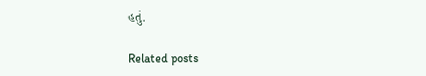હતું.

Related posts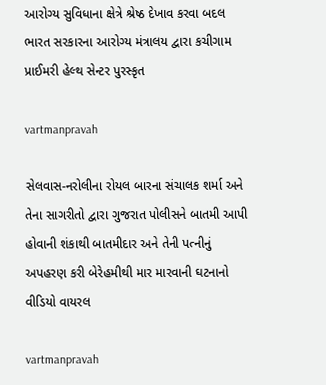આરોગ્‍ય સુવિધાના ક્ષેત્રે શ્રેષ્‍ઠ દેખાવ કરવા બદલ ભારત સરકારના આરોગ્‍ય મંત્રાલય દ્વારા કચીગામ પ્રાઈમરી હેલ્‍થ સેન્‍ટર પુરસ્‍કૃત

vartmanpravah

સેલવાસ-નરોલીના રોયલ બારના સંચાલક શર્મા અને તેના સાગરીતો દ્વારા ગુજરાત પોલીસને બાતમી આપી હોવાની શંકાથી બાતમીદાર અને તેની પત્‍નીનું અપહરણ કરી બેરેહમીથી માર મારવાની ઘટનાનો વીડિયો વાયરલ

vartmanpravah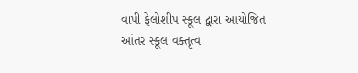વાપી ફેલોશીપ સ્‍કૂલ દ્વારા આયોજિત આંતર સ્‍કૂલ વક્‍તૃત્‍વ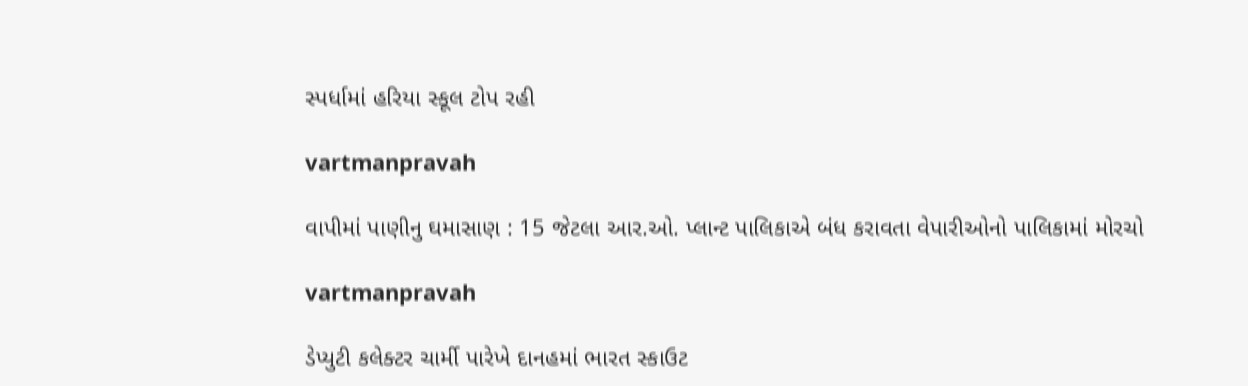સ્‍પર્ધામાં હરિયા સ્‍કૂલ ટોપ રહી

vartmanpravah

વાપીમાં પાણીનુ ઘમાસાણ : 15 જેટલા આર.ઓ. પ્‍લાન્‍ટ પાલિકાએ બંધ કરાવતા વેપારીઓનો પાલિકામાં મોરચો

vartmanpravah

ડેપ્યુટી કલેક્ટર ચાર્મી પારેખે દાનહમાં ભારત સ્કાઉટ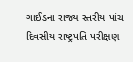ગાઈડના રાજ્ય સ્તરીય પાંચ દિવસીય રાષ્ટ્રપતિ પરીક્ષણ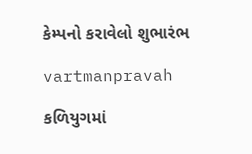કેમ્પનો કરાવેલો શુભારંભ

vartmanpravah

કળિયુગમાં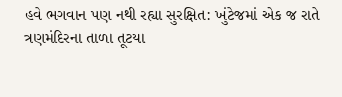હવે ભગવાન પણ નથી રહ્યા સુરક્ષિત: ખુંટેજમાં એક જ રાતે ત્રણમંદિરના તાળા તૂટયા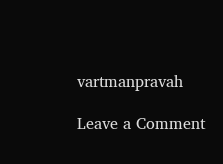vartmanpravah

Leave a Comment